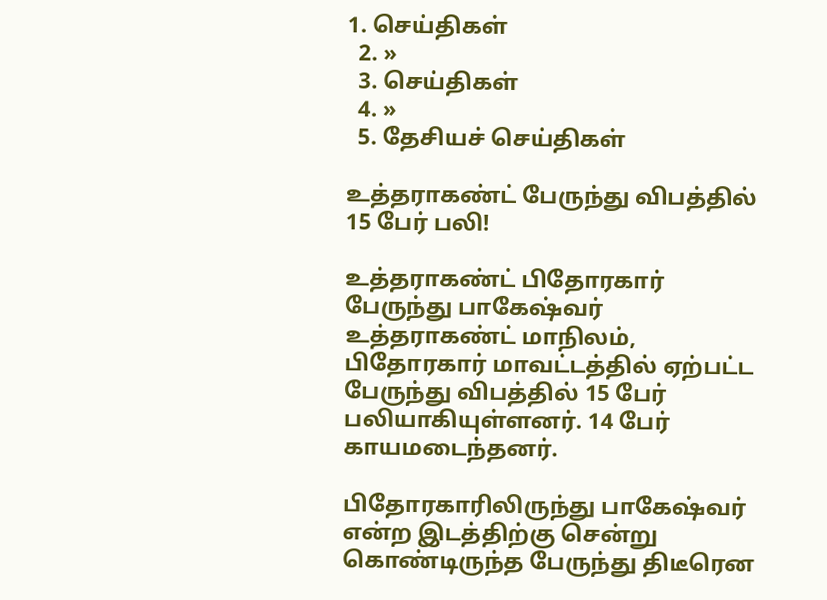1. செய்திகள்
  2. »
  3. செய்திகள்
  4. »
  5. தேசியச் செய்திகள்

உத்தராகண்ட் பேருந்து விபத்தில் 15 பேர் பலி!

உத்தராகண்ட் பிதோரகார் பேருந்து பாகேஷ்வர்
உத்தராகண்ட் மா‌நிலம், பிதோரகார் மாவட்டத்தில் ஏற்பட்ட பேருந்து விபத்தில் 15 பேர் பலியாகியுள்ளனர். 14 பேர் காயமடைந்தனர்.

பிதோரகாரிலிருந்து பாகேஷ்வர் என்ற இடத்திற்கு சென்று கொண்டிருந்த பேருந்து திடீரென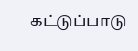கட்டுப்பாடு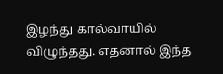இழந்து கால்வாயில் விழுந்தது. எதனால் இந்த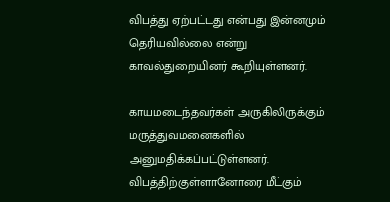விபத்து ஏற்பட்டது என்பது இன்னமும் தெரியவில்லை என்று காவல்துறையினர் கூறியுள்ளனர்.

காயமடைந்தவர்கள் அருகிலிருக்கும் மருத்துவமனைகளில் அனுமதிக்கப்பட்டுள்ளனர். விபத்திற்குள்ளானோரை மீட்கும்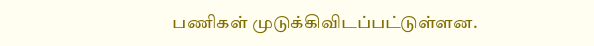பணிகள் முடுக்கிவிடப்பட்டுள்ளன.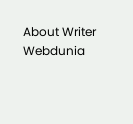About Writer
Webdunia